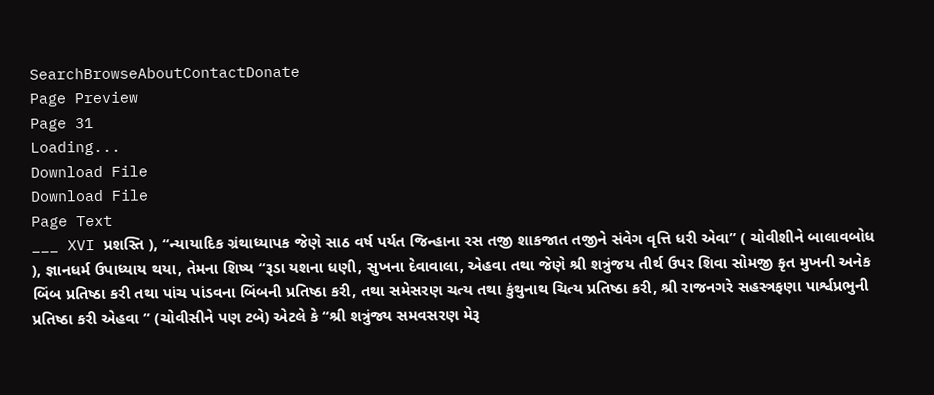SearchBrowseAboutContactDonate
Page Preview
Page 31
Loading...
Download File
Download File
Page Text
___ XVI પ્રશસ્તિ ), “ન્યાયાદિક ગ્રંથાધ્યાપક જેણે સાઠ વર્ષ પર્યત જિન્હાના રસ તજી શાકજાત તજીને સંવેગ વૃત્તિ ધરી એવા” ( ચોવીશીને બાલાવબોધ ), જ્ઞાનધર્મ ઉપાધ્યાય થયા, તેમના શિષ્ય “રૂડા યશના ધણી, સુખના દેવાવાલા, એહવા તથા જેણે શ્રી શત્રુંજય તીર્થ ઉપર શિવા સોમજી કૃત મુખની અનેક બિંબ પ્રતિષ્ઠા કરી તથા પાંચ પાંડવના બિંબની પ્રતિષ્ઠા કરી, તથા સમેસરણ ચત્ય તથા કુંથુનાથ ચિત્ય પ્રતિષ્ઠા કરી, શ્રી રાજનગરે સહસ્ત્રફણા પાર્શ્વપ્રભુની પ્રતિષ્ઠા કરી એહવા ” (ચોવીસીને પણ ટબે) એટલે કે “શ્રી શત્રુંજ્ય સમવસરણ મેરૂ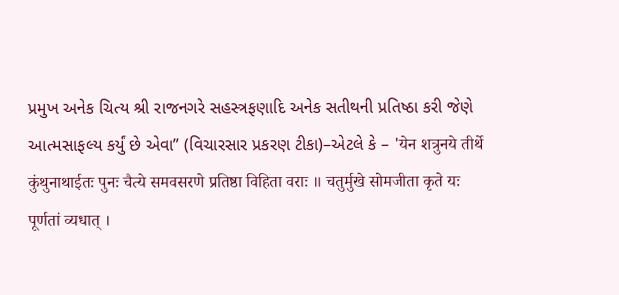પ્રમુખ અનેક ચિત્ય શ્રી રાજનગરે સહસ્ત્રફણાદિ અનેક સતીથની પ્રતિષ્ઠા કરી જેણે આત્મસાફલ્ય કર્યું છે એવા” (વિચારસાર પ્રકરણ ટીકા)–એટલે કે – 'येन शत्रुनये तीर्थे कुंथुनाथाईतः पुनः चैत्ये समवसरणे प्रतिष्ठा विहिता वराः ॥ चतुर्मुखे सोमजीता कृते यः पूर्णतां व्यधात् ।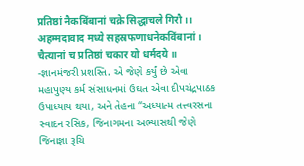प्रतिष्ठां नैकबिंबानां चक्रे सिद्धाचले गिरौ ।। अहम्मदावाद मध्ये सहस्रफणाधनेकविंबानां । चैत्यानां च प्रतिष्ठां चकार यो धर्मदये ॥ -જ્ઞાનમંજરી પ્રશસ્તિ. એ જેણે કર્યું છે એવા મહાપુણ્ય કર્મ સંસાધનમાં ઉઘત એવા દીપચંદ્રપાઠક ઉપાધ્યાય થયા, અને તેહના “અધ્યાત્મ તત્ત્વરસના સ્વાદન રસિક, જિનાગમના અભ્યાસથી જેણે જિનાજ્ઞા રૂચિ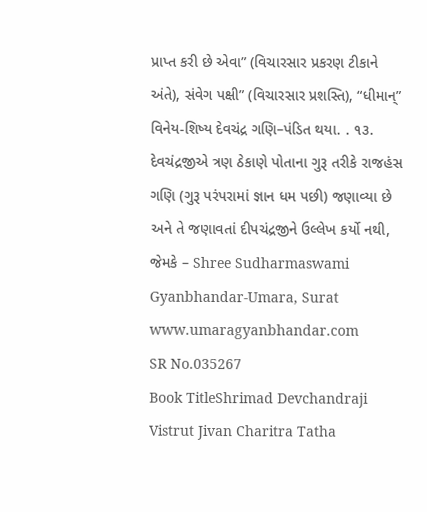પ્રાપ્ત કરી છે એવા” (વિચારસાર પ્રકરણ ટીકાને અંતે), સંવેગ પક્ષી” (વિચારસાર પ્રશસ્તિ), “ધીમાન્” વિનેય-શિષ્ય દેવચંદ્ર ગણિ–પંડિત થયા. . ૧૩. દેવચંદ્રજીએ ત્રણ ઠેકાણે પોતાના ગુરૂ તરીકે રાજહંસ ગણિ (ગુરૂ પરંપરામાં જ્ઞાન ધમ પછી) જણાવ્યા છે અને તે જણાવતાં દીપચંદ્રજીને ઉલ્લેખ કર્યો નથી, જેમકે – Shree Sudharmaswami Gyanbhandar-Umara, Surat www.umaragyanbhandar.com
SR No.035267
Book TitleShrimad Devchandraji Vistrut Jivan Charitra Tatha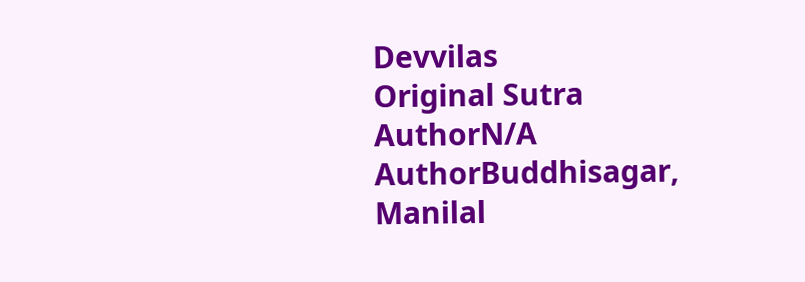Devvilas
Original Sutra AuthorN/A
AuthorBuddhisagar, Manilal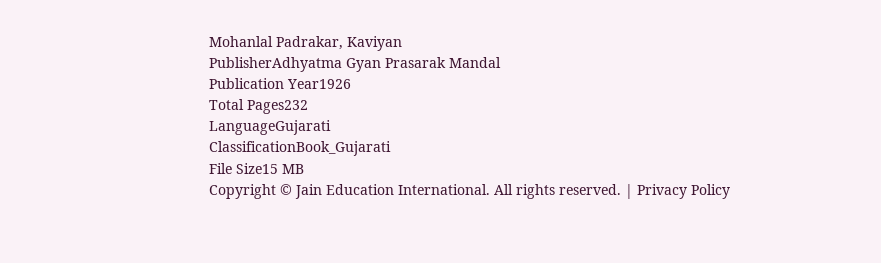Mohanlal Padrakar, Kaviyan
PublisherAdhyatma Gyan Prasarak Mandal
Publication Year1926
Total Pages232
LanguageGujarati
ClassificationBook_Gujarati
File Size15 MB
Copyright © Jain Education International. All rights reserved. | Privacy Policy